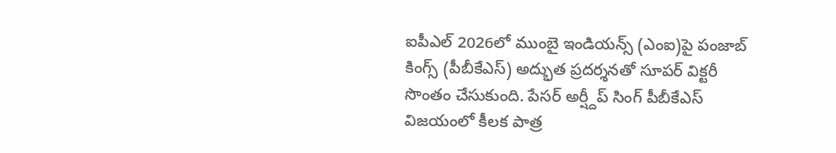ఐపీఎల్ 2026లో ముంబై ఇండియన్స్ (ఎంఐ)పై పంజాబ్ కింగ్స్ (పీబీకేఎస్) అద్భుత ప్రదర్శనతో సూపర్ విక్టరీ సొంతం చేసుకుంది. పేసర్ అర్ష్దీప్ సింగ్ పీబీకేఎస్ విజయంలో కీలక పాత్ర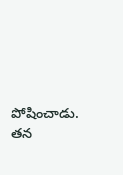పోషించాడు. తన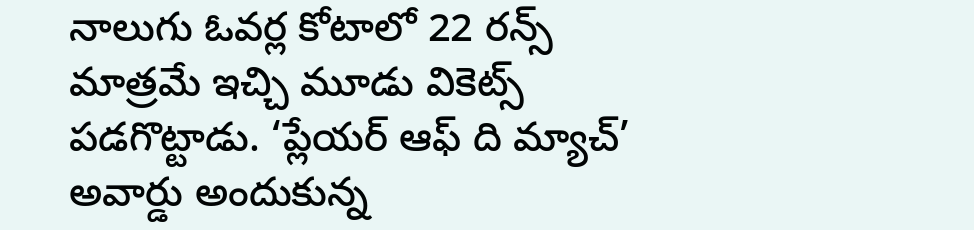నాలుగు ఓవర్ల కోటాలో 22 రన్స్ మాత్రమే ఇచ్చి మూడు వికెట్స్ పడగొట్టాడు. ‘ప్లేయర్ ఆఫ్ ది మ్యాచ్’ అవార్డు అందుకున్న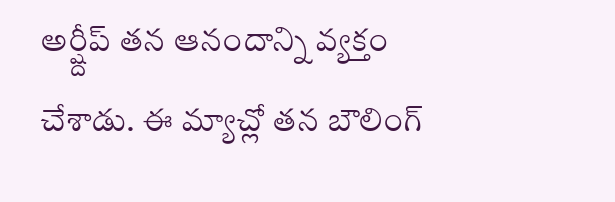అర్ష్దీప్ తన ఆనందాన్ని వ్యక్తం చేశాడు. ఈ మ్యాచ్లో తన బౌలింగ్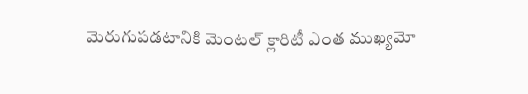మెరుగుపడటానికి మెంటల్ క్లారిటీ ఎంత ముఖ్యమో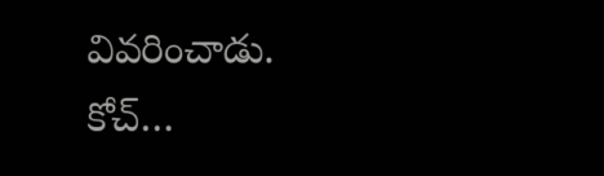వివరించాడు. కోచ్…